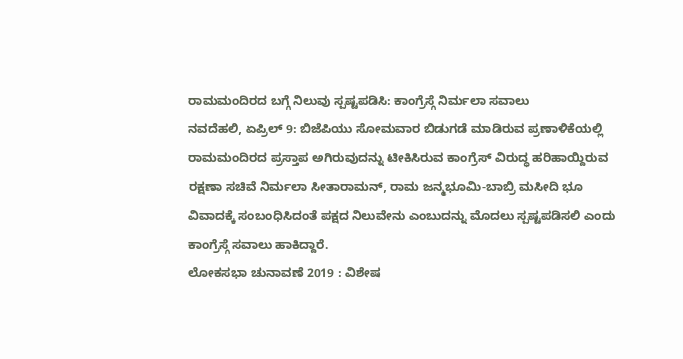ರಾಮಮಂದಿರದ ಬಗ್ಗೆ ನಿಲುವು ಸ್ಪಷ್ಟಪಡಿಸಿ: ಕಾಂಗ್ರೆಸ್ಗೆ ನಿರ್ಮಲಾ ಸವಾಲು
ನವದೆಹಲಿ, ಏಪ್ರಿಲ್ 9: ಬಿಜೆಪಿಯು ಸೋಮವಾರ ಬಿಡುಗಡೆ ಮಾಡಿರುವ ಪ್ರಣಾಳಿಕೆಯಲ್ಲಿ ರಾಮಮಂದಿರದ ಪ್ರಸ್ತಾಪ ಅಗಿರುವುದನ್ನು ಟೀಕಿಸಿರುವ ಕಾಂಗ್ರೆಸ್ ವಿರುದ್ಧ ಹರಿಹಾಯ್ದಿರುವ ರಕ್ಷಣಾ ಸಚಿವೆ ನಿರ್ಮಲಾ ಸೀತಾರಾಮನ್, ರಾಮ ಜನ್ಮಭೂಮಿ-ಬಾಬ್ರಿ ಮಸೀದಿ ಭೂ ವಿವಾದಕ್ಕೆ ಸಂಬಂಧಿಸಿದಂತೆ ಪಕ್ಷದ ನಿಲುವೇನು ಎಂಬುದನ್ನು ಮೊದಲು ಸ್ಪಷ್ಟಪಡಿಸಲಿ ಎಂದು ಕಾಂಗ್ರೆಸ್ಗೆ ಸವಾಲು ಹಾಕಿದ್ದಾರೆ.
ಲೋಕಸಭಾ ಚುನಾವಣೆ 2019 : ವಿಶೇಷ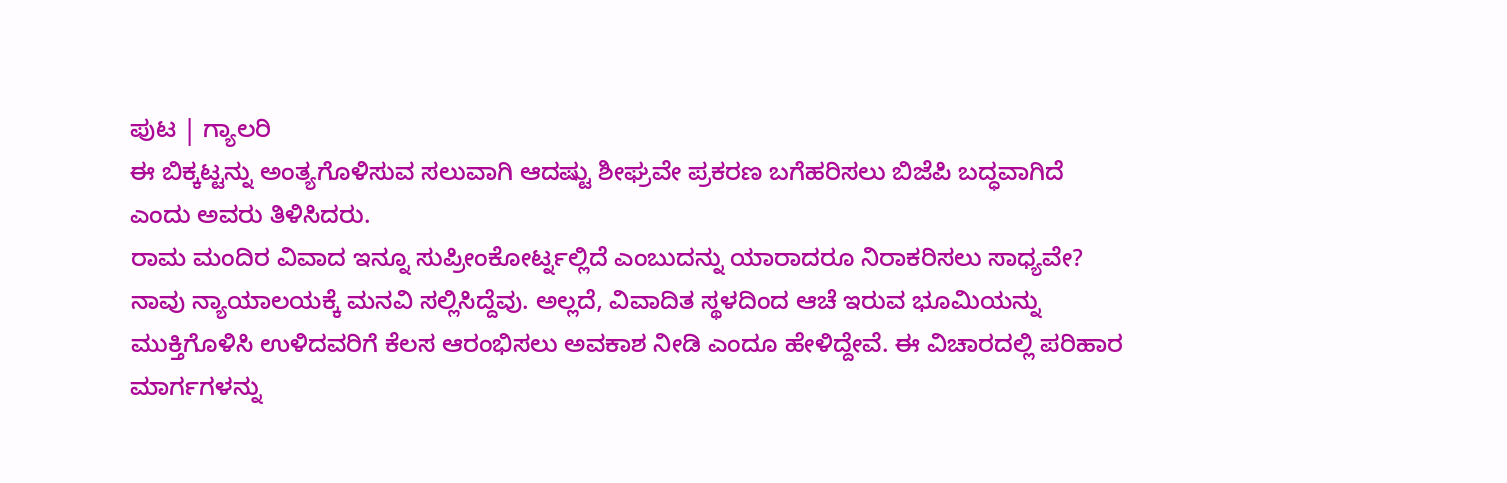ಪುಟ | ಗ್ಯಾಲರಿ
ಈ ಬಿಕ್ಕಟ್ಟನ್ನು ಅಂತ್ಯಗೊಳಿಸುವ ಸಲುವಾಗಿ ಆದಷ್ಟು ಶೀಘ್ರವೇ ಪ್ರಕರಣ ಬಗೆಹರಿಸಲು ಬಿಜೆಪಿ ಬದ್ಧವಾಗಿದೆ ಎಂದು ಅವರು ತಿಳಿಸಿದರು.
ರಾಮ ಮಂದಿರ ವಿವಾದ ಇನ್ನೂ ಸುಪ್ರೀಂಕೋರ್ಟ್ನಲ್ಲಿದೆ ಎಂಬುದನ್ನು ಯಾರಾದರೂ ನಿರಾಕರಿಸಲು ಸಾಧ್ಯವೇ? ನಾವು ನ್ಯಾಯಾಲಯಕ್ಕೆ ಮನವಿ ಸಲ್ಲಿಸಿದ್ದೆವು. ಅಲ್ಲದೆ, ವಿವಾದಿತ ಸ್ಥಳದಿಂದ ಆಚೆ ಇರುವ ಭೂಮಿಯನ್ನು ಮುಕ್ತಿಗೊಳಿಸಿ ಉಳಿದವರಿಗೆ ಕೆಲಸ ಆರಂಭಿಸಲು ಅವಕಾಶ ನೀಡಿ ಎಂದೂ ಹೇಳಿದ್ದೇವೆ. ಈ ವಿಚಾರದಲ್ಲಿ ಪರಿಹಾರ ಮಾರ್ಗಗಳನ್ನು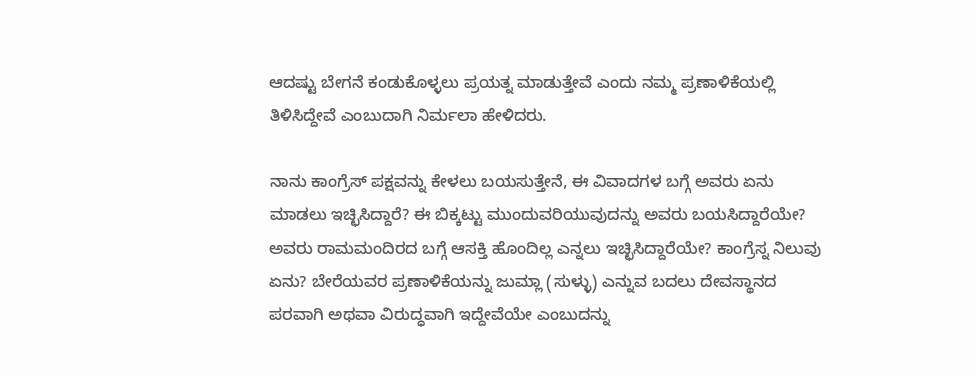ಆದಷ್ಟು ಬೇಗನೆ ಕಂಡುಕೊಳ್ಳಲು ಪ್ರಯತ್ನ ಮಾಡುತ್ತೇವೆ ಎಂದು ನಮ್ಮ ಪ್ರಣಾಳಿಕೆಯಲ್ಲಿ ತಿಳಿಸಿದ್ದೇವೆ ಎಂಬುದಾಗಿ ನಿರ್ಮಲಾ ಹೇಳಿದರು.

ನಾನು ಕಾಂಗ್ರೆಸ್ ಪಕ್ಷವನ್ನು ಕೇಳಲು ಬಯಸುತ್ತೇನೆ, ಈ ವಿವಾದಗಳ ಬಗ್ಗೆ ಅವರು ಏನು ಮಾಡಲು ಇಚ್ಛಿಸಿದ್ದಾರೆ? ಈ ಬಿಕ್ಕಟ್ಟು ಮುಂದುವರಿಯುವುದನ್ನು ಅವರು ಬಯಸಿದ್ದಾರೆಯೇ? ಅವರು ರಾಮಮಂದಿರದ ಬಗ್ಗೆ ಆಸಕ್ತಿ ಹೊಂದಿಲ್ಲ ಎನ್ನಲು ಇಚ್ಛಿಸಿದ್ದಾರೆಯೇ? ಕಾಂಗ್ರೆಸ್ನ ನಿಲುವು ಏನು? ಬೇರೆಯವರ ಪ್ರಣಾಳಿಕೆಯನ್ನು ಜುಮ್ಲಾ (ಸುಳ್ಳು) ಎನ್ನುವ ಬದಲು ದೇವಸ್ಥಾನದ ಪರವಾಗಿ ಅಥವಾ ವಿರುದ್ಧವಾಗಿ ಇದ್ದೇವೆಯೇ ಎಂಬುದನ್ನು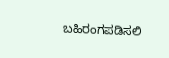ಬಹಿರಂಗಪಡಿಸಲಿ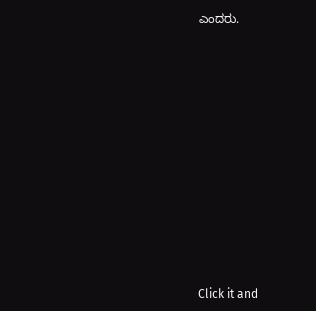ಎಂದರು.












Click it and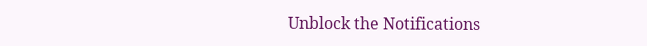Unblock the Notifications